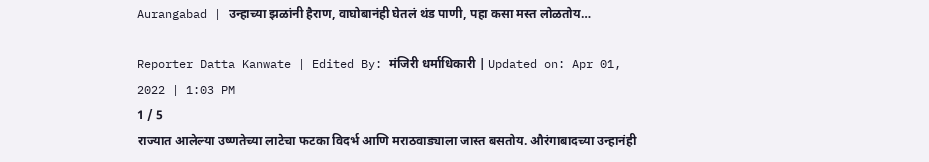Aurangabad | उन्हाच्या झळांनी हैराण, वाघोबानंही घेतलं थंड पाणी, पहा कसा मस्त लोळतोय…

Reporter Datta Kanwate | Edited By: मंजिरी धर्माधिकारी | Updated on: Apr 01, 2022 | 1:03 PM
1 / 5
राज्यात आलेल्या उष्णतेच्या लाटेचा फटका विदर्भ आणि मराठवाड्याला जास्त बसतोय. औरंगाबादच्या उन्हानंही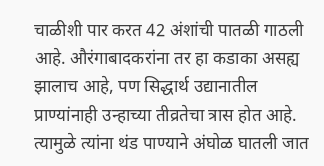चाळीशी पार करत 42 अंशांची पातळी गाठली आहे. औरंगाबादकरांना तर हा कडाका असह्य झालाच आहे, पण सिद्धार्थ उद्यानातील प्राण्यांनाही उन्हाच्या तीव्रतेचा त्रास होत आहे. त्यामुळे त्यांना थंड पाण्याने अंघोळ घातली जात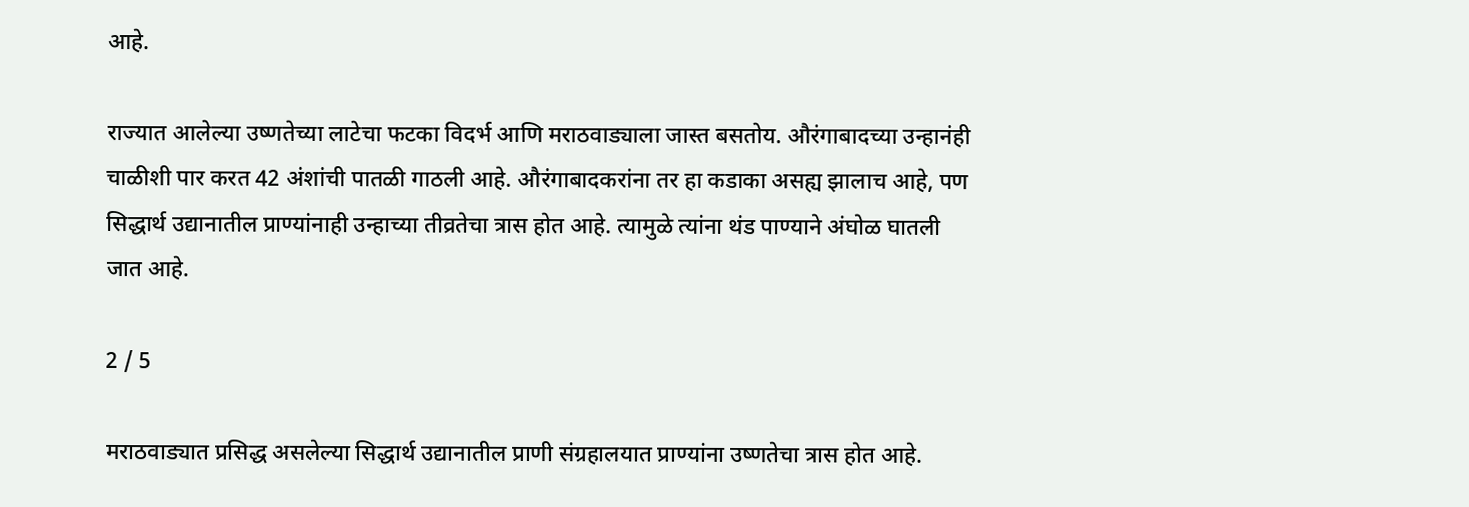आहे.

राज्यात आलेल्या उष्णतेच्या लाटेचा फटका विदर्भ आणि मराठवाड्याला जास्त बसतोय. औरंगाबादच्या उन्हानंही चाळीशी पार करत 42 अंशांची पातळी गाठली आहे. औरंगाबादकरांना तर हा कडाका असह्य झालाच आहे, पण सिद्धार्थ उद्यानातील प्राण्यांनाही उन्हाच्या तीव्रतेचा त्रास होत आहे. त्यामुळे त्यांना थंड पाण्याने अंघोळ घातली जात आहे.

2 / 5

मराठवाड्यात प्रसिद्ध असलेल्या सिद्धार्थ उद्यानातील प्राणी संग्रहालयात प्राण्यांना उष्णतेचा त्रास होत आहे.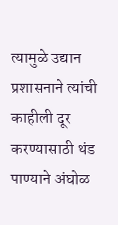त्यामुळे उद्यान प्रशासनाने त्यांची काहीली दूर करण्यासाठी थंड पाण्याने अंघोळ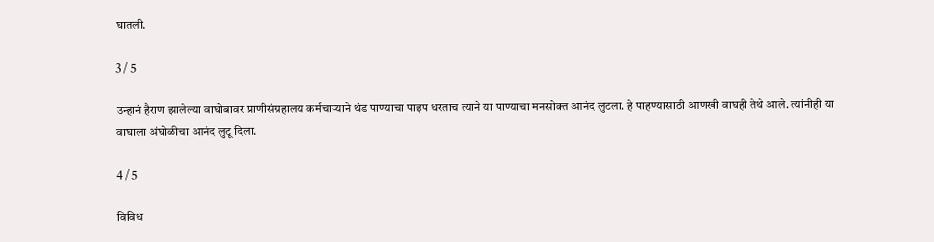घातली.

3 / 5

उन्हानं हैराण झालेल्या वाघोबावर प्राणीसंग्रहालय कर्मचाऱ्याने थंड पाण्याचा पाइप धरताच त्याने या पाण्याचा मनसोक्त आनंद लुटला. हे पाहण्यासाठी आणखी वाघही तेथे आले. त्यांनीही या वाघाला अंघोळीचा आनंद लुटू दिला.

4 / 5

विविध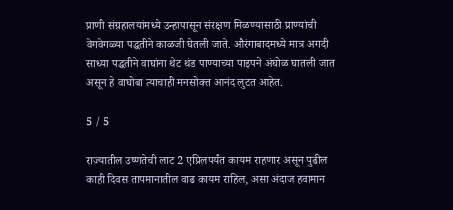प्राणी संग्रहालयांमध्ये उन्हापासून संरक्षण मिळण्यासाठी प्राण्यांची वेगवेगळ्या पद्धतीने काळजी घेतली जाते. औरंगाबादमध्ये मात्र अगदी साध्या पद्धतीने वाघांना थेट थंड पाण्याच्या पाइपने अंघोळ घातली जात असून हे वाघोबा त्याचाही मनसोक्त आनंद लुटत आहेत.

5 / 5

राज्यातील उष्णतेची लाट 2 एप्रिलपर्यंत कायम राहणार असून पुढील काही दिवस तापमानातील वाढ कायम राहिल, असा अंदाज हवामान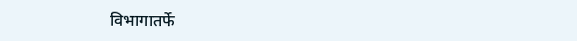विभागातर्फे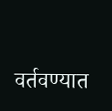वर्तवण्यात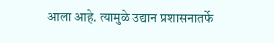आला आहे. त्यामुळे उद्यान प्रशासनातर्फे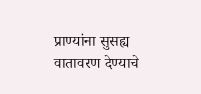प्राण्यांना सुसह्य वातावरण देण्याचे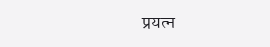प्रयत्न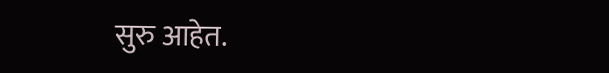सुरु आहेत.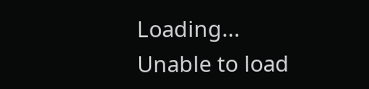Loading...
Unable to load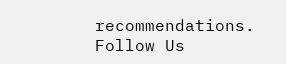recommendations.
Follow Us